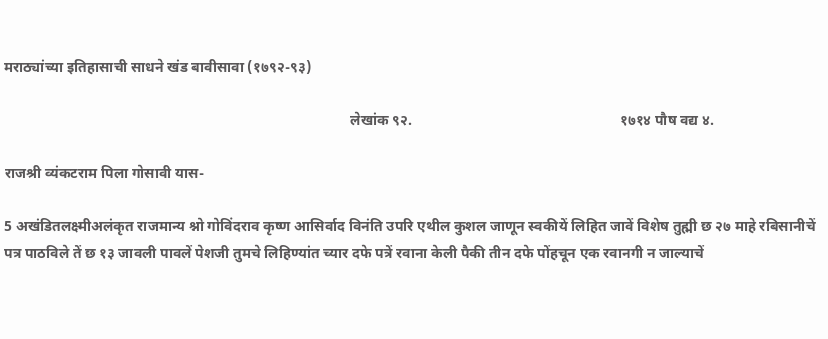मराठ्यांच्या इतिहासाची साधने खंड बावीसावा (१७९२-९३)

                                                                                               लेखांक ९२.                                                         १७१४ पौष वद्य ४.

राजश्री व्यंकटराम पिला गोसावी यास-

5 अखंडितलक्ष्मीअलंकृत राजमान्य श्नो गोविंदराव कृष्ण आसिर्वाद विनंति उपरि एथील कुशल जाणून स्वकीयें लिहित जावें विशेष तुह्मी छ २७ माहे रबिसानीचें पत्र पाठविले तें छ १३ जावली पावलें पेशजी तुमचे लिहिण्यांत च्यार दफे पत्रें रवाना केली पैकी तीन दफे पोंहचून एक रवानगी न जाल्याचें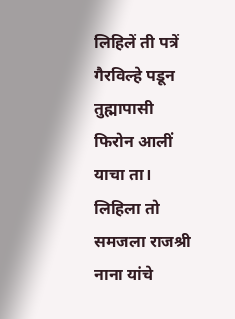लिहिलें ती पत्रें गैरविल्हे पडून तुह्मापासी फिरोन आलीं याचा ता। लिहिला तो समजला राजश्री नाना यांचे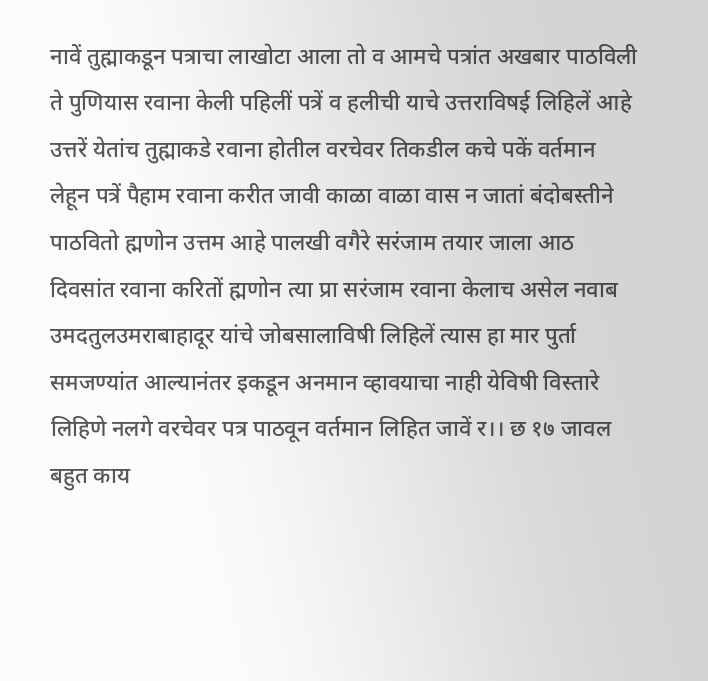नावें तुह्माकडून पत्राचा लाखोटा आला तो व आमचे पत्रांत अखबार पाठविली ते पुणियास रवाना केली पहिलीं पत्रें व हलीची याचे उत्तराविषई लिहिलें आहे उत्तरें येतांच तुह्माकडे रवाना होतील वरचेवर तिकडील कचे पकें वर्तमान लेहून पत्रें पैहाम रवाना करीत जावी काळा वाळा वास न जातां बंदोबस्तीने पाठवितो ह्मणोन उत्तम आहे पालखी वगैरे सरंजाम तयार जाला आठ दिवसांत रवाना करितों ह्मणोन त्या प्रा सरंजाम रवाना केलाच असेल नवाब उमदतुलउमराबाहादूर यांचे जोबसालाविषी लिहिलें त्यास हा मार पुर्ता समजण्यांत आल्यानंतर इकडून अनमान व्हावयाचा नाही येविषी विस्तारे लिहिणे नलगे वरचेवर पत्र पाठवून वर्तमान लिहित जावें र।। छ १७ जावल बहुत काय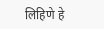लिहिणे हे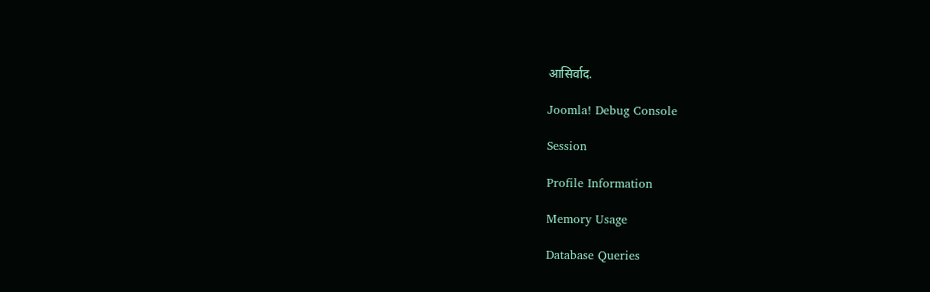आसिर्वाद.

Joomla! Debug Console

Session

Profile Information

Memory Usage

Database Queries